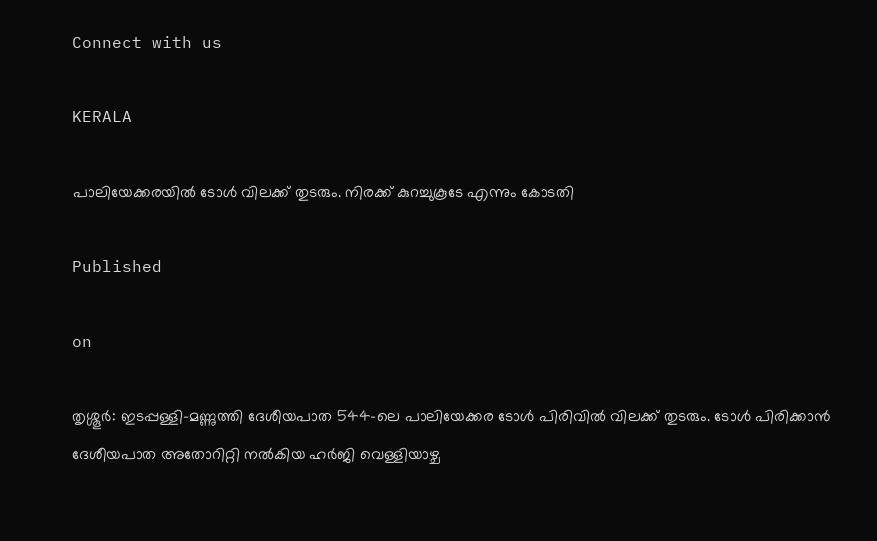Connect with us

KERALA

പാലിയേക്കരയില്‍ ടോള്‍ വിലക്ക് തുടരും. നിരക്ക് കുറച്ചുകൂടേ എന്നും കോടതി

Published

on

തൃശ്ശൂര്‍: ഇടപ്പള്ളി-മണ്ണുത്തി ദേശീയപാത 544-ലെ പാലിയേക്കര ടോള്‍ പിരിവില്‍ വിലക്ക് തുടരും. ടോള്‍ പിരിക്കാന്‍ ദേശീയപാത അതോറിറ്റി നല്‍കിയ ഹര്‍ജി വെള്ളിയാഴ്ച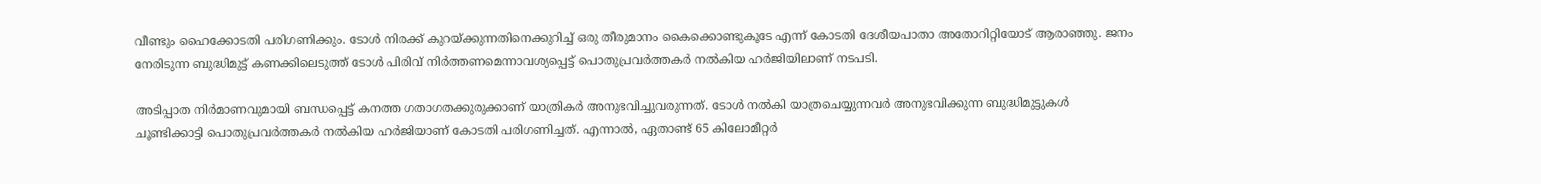വീണ്ടും ഹൈക്കോടതി പരിഗണിക്കും. ടോള്‍ നിരക്ക് കുറയ്ക്കുന്നതിനെക്കുറിച്ച് ഒരു തീരുമാനം കൈക്കൊണ്ടുകൂടേ എന്ന് കോടതി ദേശീയപാതാ അതോറിറ്റിയോട് ആരാഞ്ഞു. ജനം നേരിടുന്ന ബുദ്ധിമുട്ട് കണക്കിലെടുത്ത് ടോള്‍ പിരിവ് നിര്‍ത്തണമെന്നാവശ്യപ്പെട്ട് പൊതുപ്രവര്‍ത്തകര്‍ നല്‍കിയ ഹര്‍ജിയിലാണ് നടപടി.

അടിപ്പാത നിര്‍മാണവുമായി ബന്ധപ്പെട്ട് കനത്ത ഗതാഗതക്കുരുക്കാണ് യാത്രികര്‍ അനുഭവിച്ചുവരുന്നത്. ടോള്‍ നല്‍കി യാത്രചെയ്യുന്നവര്‍ അനുഭവിക്കുന്ന ബുദ്ധിമുട്ടുകള്‍ ചൂണ്ടിക്കാട്ടി പൊതുപ്രവര്‍ത്തകര്‍ നല്‍കിയ ഹര്‍ജിയാണ് കോടതി പരിഗണിച്ചത്. എന്നാല്‍, ഏതാണ്ട് 65 കിലോമീറ്റര്‍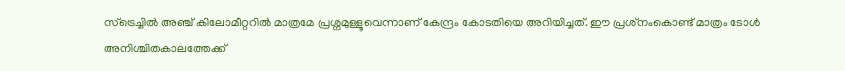സ്‌ട്രെച്ചില്‍ അഞ്ച് കിലോമീറ്ററിൽ മാത്രമേ പ്രശ്നമുള്ളൂവെന്നാണ് കേന്ദ്രം കോടതിയെ അറിയിച്ചത്. ഈ പ്രശ്‌നംകൊണ്ട് മാത്രം ടോള്‍ അനിശ്ചിതകാലത്തേക്ക്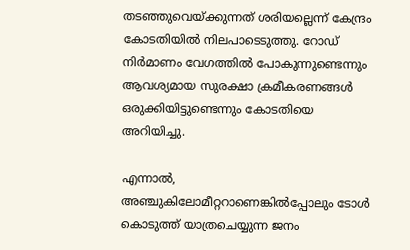തടഞ്ഞുവെയ്ക്കുന്നത് ശരിയല്ലെന്ന് കേന്ദ്രം കോടതിയില്‍ നിലപാടെടുത്തു. റോഡ് നിര്‍മാണം വേഗത്തില്‍ പോകുന്നുണ്ടെന്നും ആവശ്യമായ സുരക്ഷാ ക്രമീകരണങ്ങള്‍ ഒരുക്കിയിട്ടുണ്ടെന്നും കോടതിയെ അറിയിച്ചു.

എന്നാല്‍, അഞ്ചുകിലോമീറ്ററാണെങ്കില്‍പ്പോലും ടോള്‍ കൊടുത്ത് യാത്രചെയ്യുന്ന ജനം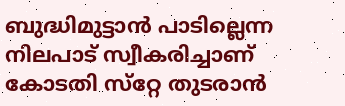ബുദ്ധിമുട്ടാന്‍ പാടില്ലെന്ന നിലപാട് സ്വീകരിച്ചാണ് കോടതി സ്‌റ്റേ തുടരാന്‍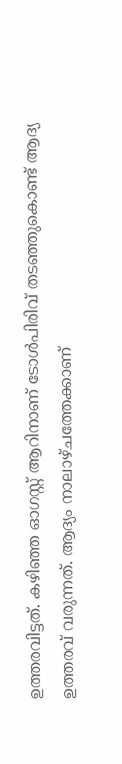ഉത്തരവിട്ടത്. കഴിഞ്ഞ ഓഗസ്റ്റ് ആറിനാണ് ടോള്‍പിരിവ് തടഞ്ഞുകൊണ്ട് ആദ്യ ഉത്തരവ് വരുന്നത്. ആദ്യം നാലാഴ്ചത്തേക്കാണ്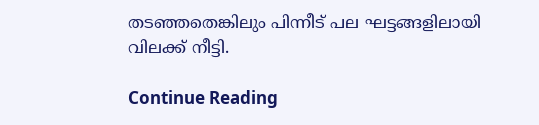തടഞ്ഞതെങ്കിലും പിന്നീട് പല ഘട്ടങ്ങളിലായി വിലക്ക് നീട്ടി.

Continue Reading